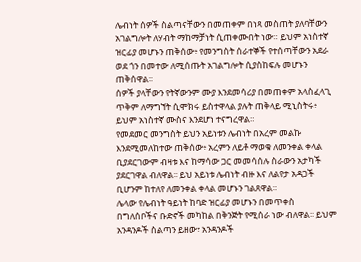ሌብነት ሰዎች ስልጣናቸውን በመጠቀም በነጻ መስጠት ያለባቸውን አገልግሎት ለሃብት ማከማቻነት ሲጠቀሙበት ነው። ይህም አነስተኛ ዝርፊያ መሆኑን ጠቅሰው፥ የመንግስት ሰራተኞች የተሰጣቸውን አደራ ወደ ጎን በመተው ለሚሰጡት አገልግሎት ሲያስከፍሉ መሆኑን ጠቅሰዋል፡፡
ሰዎች ያላቸውን የትኛውንም ሙያ እንደመሳሪያ በመጠቀም አላስፈላጊ ጥቅም ለማግኘት ሲሞክሩ ይስተዋላል ያሉት ጠቅላይ ሚኒስትሩ፥ ይህም አነስተኛ ሙስና እንደሆነ ተናግረዋል።
የመደመር መንግስት ይህን አይነቱን ሌብነት በአረም መልኩ እንደሚመለከተው ጠቅሰው፥ አረምን ለይቶ ማወቁ ለመንቀል ቀላል ቢያደርገውም ብዛቱ እና ከማሳው ጋር መመሳሰሉ ስራውን አታካች ያደርገዋል ብለዋል፡፡ ይህ አይነቱ ሌብነት ብዙ እና ለልየታ አዳጋች ቢሆንም ከተለየ ለመንቀል ቀላል መሆኑን ገልጸዋል።
ሌላው የሌብነት ዓይነት ከባድ ዝርፊያ መሆኑን በመጥቀስ በግለሰቦችና ቡድኖች መካከል በቅንጅት የሚሰራ ነው ብለዋል፡፡ ይህም አንዳንዶች ስልጣን ይዘው፣ አንዳንዶች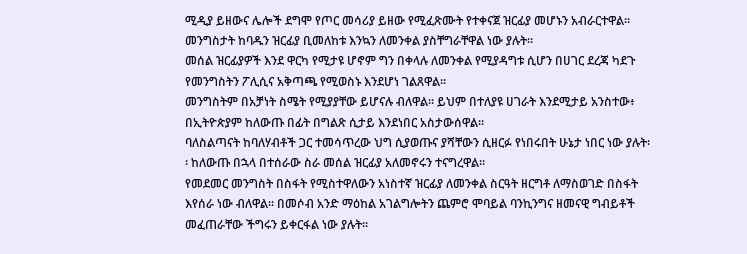ሚዲያ ይዘውና ሌሎች ደግሞ የጦር መሳሪያ ይዘው የሚፈጽሙት የተቀናጀ ዝርፊያ መሆኑን አብራርተዋል። መንግስታት ከባዱን ዝርፊያ ቢመለከቱ እንኳን ለመንቀል ያስቸግራቸዋል ነው ያሉት፡፡
መሰል ዝርፊያዎች እንደ ዋርካ የሚታዩ ሆኖም ግን በቀላሉ ለመንቀል የሚያዳግቱ ሲሆን በሀገር ደረጃ ካደጉ የመንግስትን ፖሊሲና አቅጣጫ የሚወስኑ እንደሆነ ገልጸዋል።
መንግስትም በአቻነት ስሜት የሚያያቸው ይሆናሉ ብለዋል፡፡ ይህም በተለያዩ ሀገራት እንደሚታይ አንስተው፥ በኢትዮጵያም ከለውጡ በፊት በግልጽ ሲታይ እንደነበር አስታውሰዋል።
ባለስልጣናት ከባለሃብቶች ጋር ተመሳጥረው ህግ ሲያወጡና ያሻቸውን ሲዘርፉ የነበሩበት ሁኔታ ነበር ነው ያሉት፡፡ ከለውጡ በኋላ በተሰራው ስራ መሰል ዝርፊያ አለመኖሩን ተናግረዋል።
የመደመር መንግስት በስፋት የሚስተዋለውን አነስተኛ ዝርፊያ ለመንቀል ስርዓት ዘርግቶ ለማስወገድ በስፋት እየሰራ ነው ብለዋል፡፡ በመሶብ አንድ ማዕከል አገልግሎትን ጨምሮ ሞባይል ባንኪንግና ዘመናዊ ግብይቶች መፈጠራቸው ችግሩን ይቀርፋል ነው ያሉት፡፡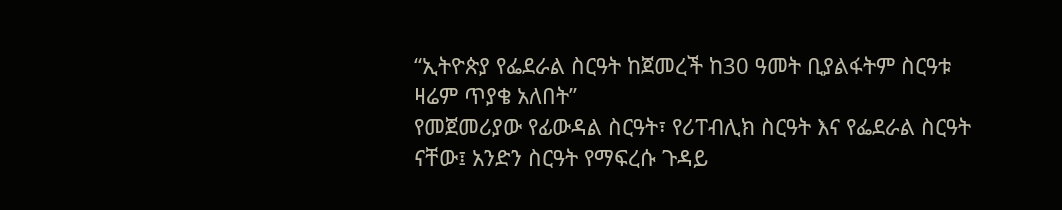“ኢትዮጵያ የፌደራል ስርዓት ከጀመረች ከ30 ዓመት ቢያልፋትም ስርዓቱ ዛሬም ጥያቄ አለበት”
የመጀመሪያው የፊውዳል ስርዓት፣ የሪፐብሊክ ስርዓት እና የፌደራል ስርዓት ናቸው፤ አንድን ስርዓት የማፍረሱ ጉዳይ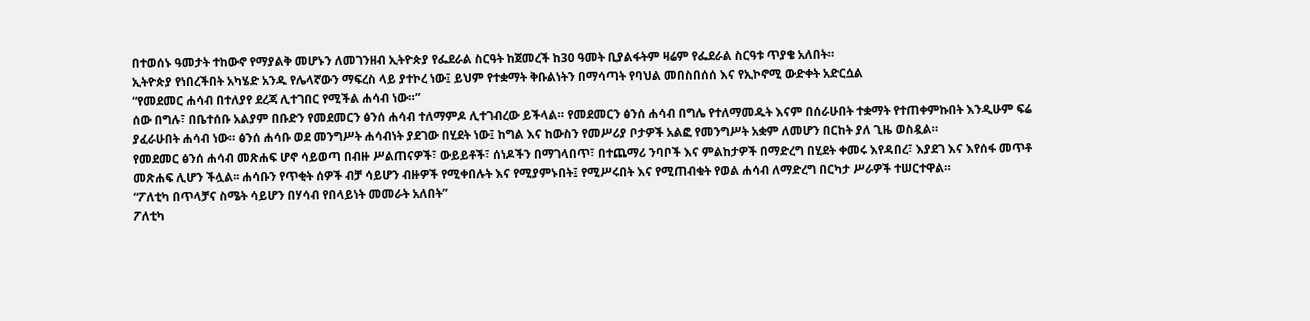በተወሰኑ ዓመታት ተከውኖ የማያልቅ መሆኑን ለመገንዘብ ኢትዮጵያ የፌደራል ስርዓት ከጀመረች ከ30 ዓመት ቢያልፋትም ዛሬም የፌደራል ስርዓቱ ጥያቄ አለበት።
ኢትዮጵያ የነበረችበት አካሄድ አንዱ የሌላኛውን ማፍረስ ላይ ያተኮረ ነው፤ ይህም የተቋማት ቅቡልነትን በማሳጣት የባህል መበስበሰሰ እና የኢኮኖሚ ውድቀት አድርሷል
“የመደመር ሐሳብ በተለያየ ደረጃ ሊተገበር የሚችል ሐሳብ ነው።”
ሰው በግሉ፣ በቤተሰቡ አልያም በቡድን የመደመርን ፅንሰ ሐሳብ ተለማምዶ ሊተገብረው ይችላል። የመደመርን ፅንሰ ሐሳብ በግሌ የተለማመዱት እናም በሰራሁበት ተቋማት የተጠቀምኩበት እንዲሁም ፍሬ ያፈራሁበት ሐሳብ ነው። ፅንሰ ሐሳቡ ወደ መንግሥት ሐሳብነት ያደገው በሂደት ነው፤ ከግል እና ከውስን የመሥሪያ ቦታዎች አልፎ የመንግሥት አቋም ለመሆን በርከት ያለ ጊዜ ወስዷል።
የመደመር ፅንሰ ሐሳብ መጽሐፍ ሆኖ ሳይወጣ በብዙ ሥልጠናዎች፣ ውይይቶች፣ ሰነዶችን በማገላበጥ፣ በተጨማሪ ንባቦች እና ምልከታዎች በማድረግ በሂደት ቀመሩ እየዳበረ፣ እያደገ እና እየሰፋ መጥቶ መጽሐፍ ሊሆን ችሏል፡፡ ሐሳቡን የጥቂት ሰዎች ብቻ ሳይሆን ብዙዎች የሚቀበሉት እና የሚያምኑበት፤ የሚሥሩበት እና የሚጠብቁት የወል ሐሳብ ለማድረግ በርካታ ሥራዎች ተሠርተዋል።
“ፖለቲካ በጥላቻና ስሜት ሳይሆን በሃሳብ የበላይነት መመራት አለበት”
ፖለቲካ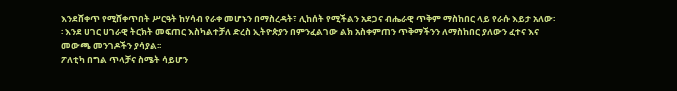እንደሸቀጥ የሚሸቀጥበት ሥርዓት ከሃሳብ የራቀ መሆኑን በማስረዳት፣ ሊከሰት የሚችልን አደጋና ብሔራዊ ጥቅም ማስከበር ላይ የራሱ እይታ አለው፡፡ እንደ ሀገር ሀገራዊ ትርክት መፍጠር እስካልተቻለ ድረስ ኢትዮጵያን በምንፈልገው ልክ አስቀምጠን ጥቅማችንን ለማስከበር ያለውን ፈተና እና መውጫ መንገዶችን ያሳያል፡፡
ፖለቲካ በግል ጥላቻና ስሜት ሳይሆን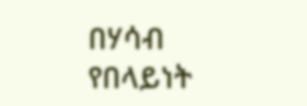በሃሳብ የበላይነት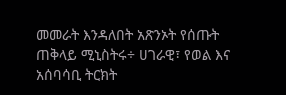መመራት እንዳለበት አጽንኦት የሰጡት ጠቅላይ ሚኒስትሩ÷ ሀገራዊ፣ የወል እና አሰባሳቢ ትርክት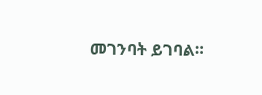መገንባት ይገባል።